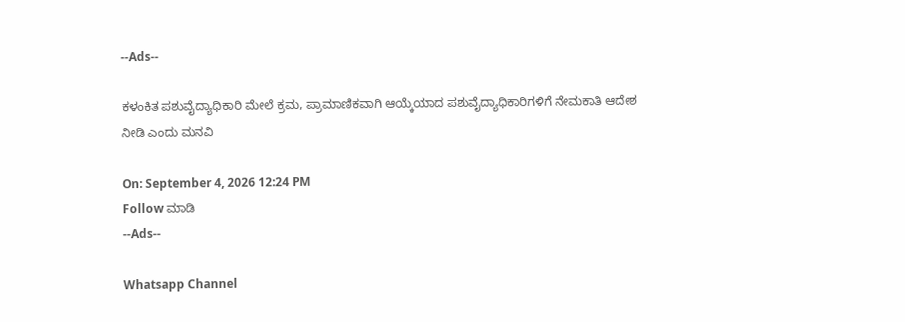--Ads--

ಕಳಂಕಿತ ಪಶುವೈದ್ಯಾಧಿಕಾರಿ ಮೇಲೆ ಕ್ರಮ, ಪ್ರಾಮಾಣಿಕವಾಗಿ ಆಯ್ಕೆಯಾದ ಪಶುವೈದ್ಯಾಧಿಕಾರಿಗಳಿಗೆ ನೇಮಕಾತಿ ಆದೇಶ ನೀಡಿ ಎಂದು ಮನವಿ

On: September 4, 2026 12:24 PM
Follow ಮಾಡಿ
--Ads--

Whatsapp Channel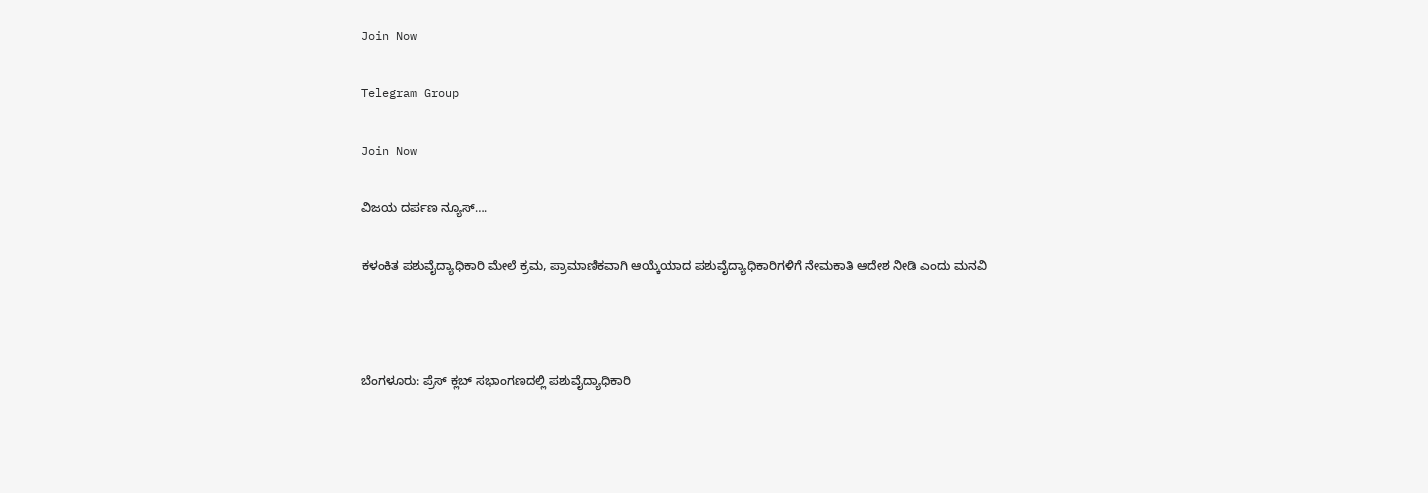Join Now

Telegram Group

Join Now

ವಿಜಯ ದರ್ಪಣ ನ್ಯೂಸ್….

ಕಳಂಕಿತ ಪಶುವೈದ್ಯಾಧಿಕಾರಿ ಮೇಲೆ ಕ್ರಮ, ಪ್ರಾಮಾಣಿಕವಾಗಿ ಆಯ್ಕೆಯಾದ ಪಶುವೈದ್ಯಾಧಿಕಾರಿಗಳಿಗೆ ನೇಮಕಾತಿ ಆದೇಶ ನೀಡಿ ಎಂದು ಮನವಿ



ಬೆಂಗಳೂರು: ಪ್ರೆಸ್ ಕ್ಲಬ್ ಸಭಾಂಗಣದಲ್ಲಿ ಪಶುವೈದ್ಯಾಧಿಕಾರಿ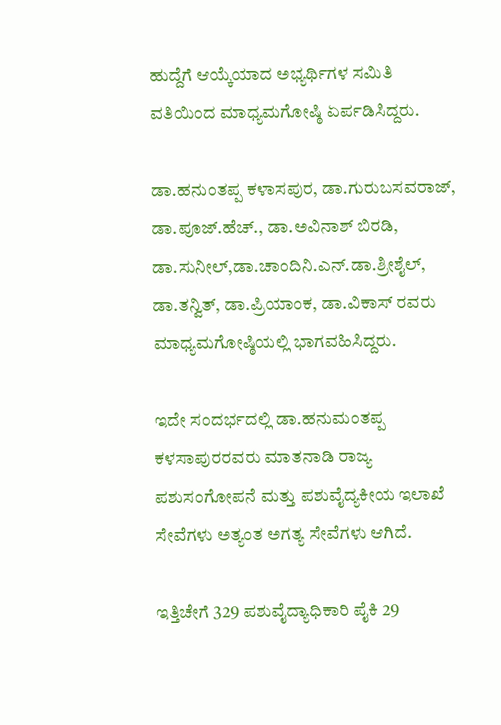ಹುದ್ದೆಗೆ ಆಯ್ಕೆಯಾದ ಅಭ್ಯರ್ಥಿಗಳ ಸಮಿತಿ ವತಿಯಿಂದ ಮಾಧ್ಯಮಗೋಷ್ಠಿ ಏರ್ಪಡಿಸಿದ್ದರು.

ಡಾ.ಹನುಂತಪ್ಪ ಕಳಾಸಪುರ, ಡಾ.ಗುರುಬಸವರಾಜ್, ಡಾ.ಪೂಜ್.ಹೆಚ್., ಡಾ.ಅವಿನಾಶ್ ಬಿರಡಿ, ಡಾ.ಸುನೀಲ್,ಡಾ.ಚಾಂದಿನಿ.ಎನ್.ಡಾ.ಶ್ರೀಶೈಲ್, ಡಾ.ತನ್ವಿತ್, ಡಾ.ಪ್ರಿಯಾಂಕ, ಡಾ.ವಿಕಾಸ್ ರವರು ಮಾಧ್ಯಮಗೋಷ್ಠಿಯಲ್ಲಿ ಭಾಗವಹಿಸಿದ್ದರು.

ಇದೇ ಸಂದರ್ಭದಲ್ಲಿ ಡಾ.ಹನುಮಂತಪ್ಪ ಕಳಸಾಪುರರವರು ಮಾತನಾಡಿ ರಾಜ್ಯ ಪಶುಸಂಗೋಪನೆ ಮತ್ತು ಪಶುವೈದ್ಯಕೀಯ ಇಲಾಖೆ ಸೇವೆಗಳು ಅತ್ಯಂತ ಅಗತ್ಯ ಸೇವೆಗಳು ಆಗಿದೆ.

ಇತ್ತಿಚೇಗೆ 329 ಪಶುವೈದ್ಯಾಧಿಕಾರಿ ಪೈಕಿ 29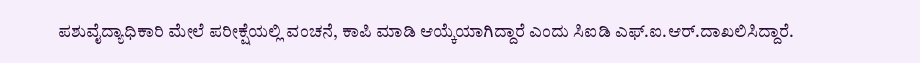ಪಶುವೈದ್ಯಾಧಿಕಾರಿ ಮೇಲೆ ಪರೀಕ್ಷೆಯಲ್ಲಿ ವಂಚನೆ, ಕಾಪಿ ಮಾಡಿ ಆಯ್ಕೆಯಾಗಿದ್ದಾರೆ ಎಂದು ಸಿಐಡಿ ಎಫ್.ಐ.ಆರ್.ದಾಖಲಿಸಿದ್ದಾರೆ.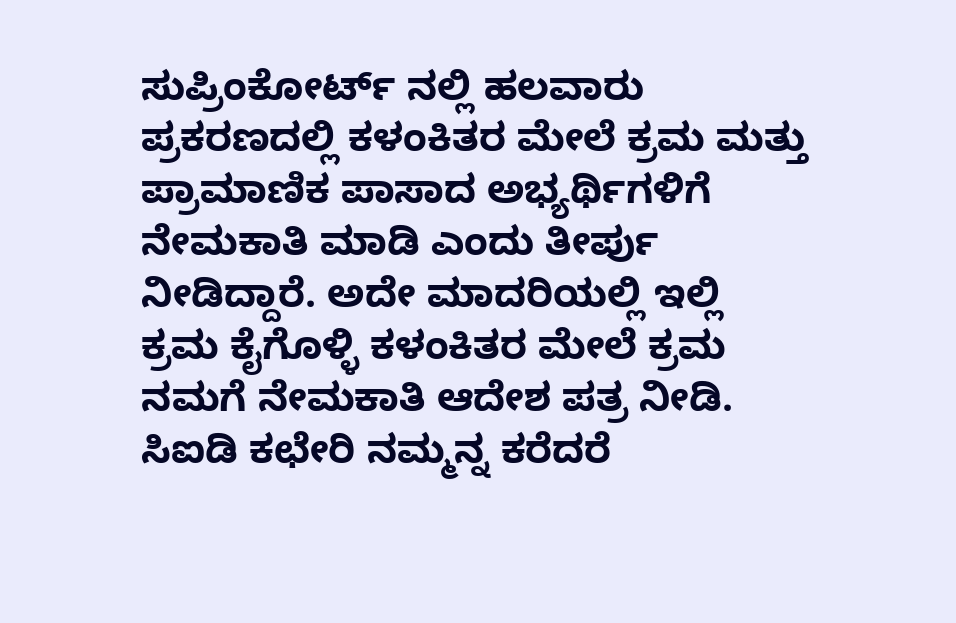ಸುಪ್ರಿಂಕೋರ್ಟ್ ನಲ್ಲಿ ಹಲವಾರು ಪ್ರಕರಣದಲ್ಲಿ ಕಳಂಕಿತರ ಮೇಲೆ ಕ್ರಮ ಮತ್ತು ಪ್ರಾಮಾಣಿಕ ಪಾಸಾದ ಅಭ್ಯರ್ಥಿಗಳಿಗೆ ನೇಮಕಾತಿ ಮಾಡಿ ಎಂದು ತೀರ್ಪು ನೀಡಿದ್ದಾರೆ. ಅದೇ ಮಾದರಿಯಲ್ಲಿ ಇಲ್ಲಿ ಕ್ರಮ ಕೈಗೊಳ್ಳಿ ಕಳಂಕಿತರ ಮೇಲೆ ಕ್ರಮ ನಮಗೆ ನೇಮಕಾತಿ ಆದೇಶ ಪತ್ರ ನೀಡಿ. ಸಿಐಡಿ ಕಛೇರಿ ನಮ್ಮನ್ನ ಕರೆದರೆ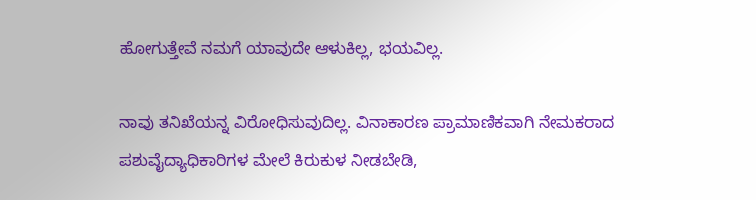ಹೋಗುತ್ತೇವೆ ನಮಗೆ ಯಾವುದೇ ಆಳುಕಿಲ್ಲ, ಭಯವಿಲ್ಲ.

ನಾವು ತನಿಖೆಯನ್ನ ವಿರೋಧಿಸುವುದಿಲ್ಲ. ವಿನಾಕಾರಣ ಪ್ರಾಮಾಣಿಕವಾಗಿ ನೇಮಕರಾದ ಪಶುವೈದ್ಯಾಧಿಕಾರಿಗಳ ಮೇಲೆ ಕಿರುಕುಳ ನೀಡಬೇಡಿ,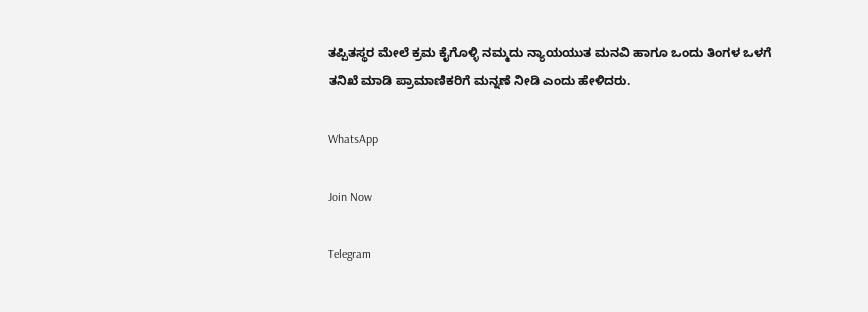ತಪ್ಪಿತಸ್ಥರ ಮೇಲೆ ಕ್ರಮ ಕೈಗೊಳ್ಳಿ ನಮ್ಮದು ನ್ಯಾಯಯುತ ಮನವಿ ಹಾಗೂ ಒಂದು ತಿಂಗಳ ಒಳಗೆ ತನಿಖೆ ಮಾಡಿ ಪ್ರಾಮಾಣಿಕರಿಗೆ ಮನ್ನಣೆ ನೀಡಿ ಎಂದು ಹೇಳಿದರು.

WhatsApp

Join Now

Telegram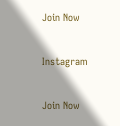Join Now

Instagram

Join Now